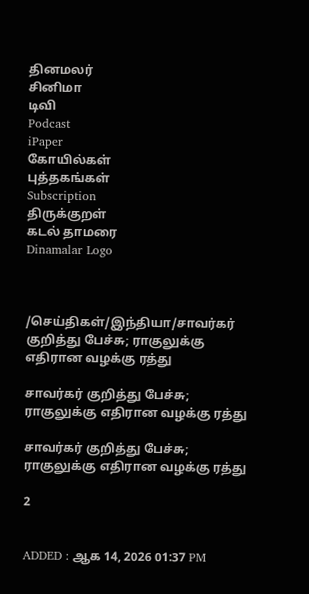தினமலர்
சினிமா
டிவி
Podcast
iPaper
கோயில்கள்
புத்தகங்கள்
Subscription
திருக்குறள்
கடல் தாமரை
Dinamalar Logo



/செய்திகள்/இந்தியா/சாவர்கர் குறித்து பேச்சு; ராகுலுக்கு எதிரான வழக்கு ரத்து

சாவர்கர் குறித்து பேச்சு; ராகுலுக்கு எதிரான வழக்கு ரத்து

சாவர்கர் குறித்து பேச்சு; ராகுலுக்கு எதிரான வழக்கு ரத்து

2


ADDED : ஆக 14, 2026 01:37 PM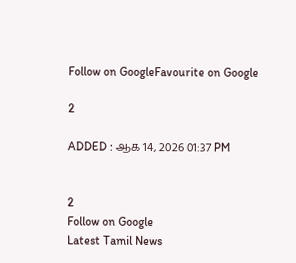Follow on GoogleFavourite on Google

2

ADDED : ஆக 14, 2026 01:37 PM


2
Follow on Google
Latest Tamil News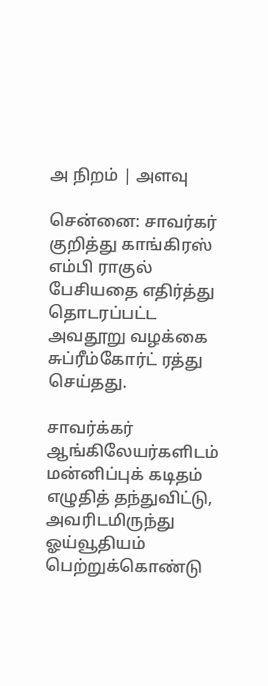அ நிறம் | அளவு

சென்னை: சாவர்கர் குறித்து காங்கிரஸ் எம்பி ராகுல் பேசியதை எதிர்த்து தொடரப்பட்ட அவதூறு வழக்கை சுப்ரீம்கோர்ட் ரத்து செய்தது.

சாவர்க்கர் ஆங்கிலேயர்களிடம் மன்னிப்புக் கடிதம் எழுதித் தந்துவிட்டு, அவரிடமிருந்து ஓய்வூதியம் பெற்றுக்கொண்டு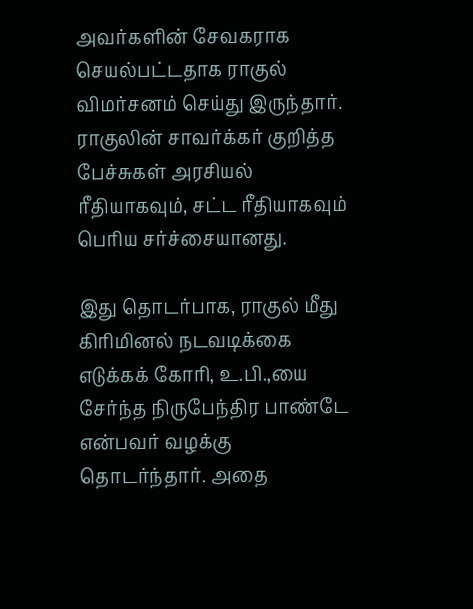அவர்களின் சேவகராக செயல்பட்டதாக ராகுல் விமர்சனம் செய்து இருந்தார். ராகுலின் சாவர்க்கர் குறித்த பேச்சுகள் அரசியல் ரீதியாகவும், சட்ட ரீதியாகவும் பெரிய சர்ச்சையானது.

இது தொடர்பாக, ராகுல் மீது கிரிமினல் நடவடிக்கை எடுக்கக் கோரி, உ.பி.,யை சேர்ந்த நிருபேந்திர பாண்டே என்பவர் வழக்கு தொடர்ந்தார். அதை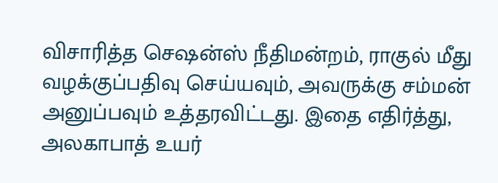விசாரித்த செஷன்ஸ் நீதிமன்றம், ராகுல் மீது வழக்குப்பதிவு செய்யவும், அவருக்கு சம்மன் அனுப்பவும் உத்தரவிட்டது. இதை எதிர்த்து, அலகாபாத் உயர்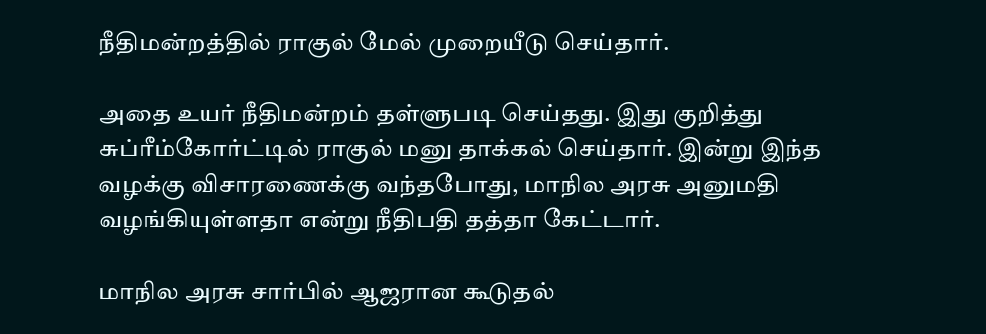நீதிமன்றத்தில் ராகுல் மேல் முறையீடு செய்தார்.

அதை உயர் நீதிமன்றம் தள்ளுபடி செய்தது. இது குறித்து சுப்ரீம்கோர்ட்டில் ராகுல் மனு தாக்கல் செய்தார். இன்று இந்த வழக்கு விசாரணைக்கு வந்தபோது, மாநில அரசு அனுமதி வழங்கியுள்ளதா என்று நீதிபதி தத்தா கேட்டார்.

மாநில அரசு சார்பில் ஆஜரான கூடுதல்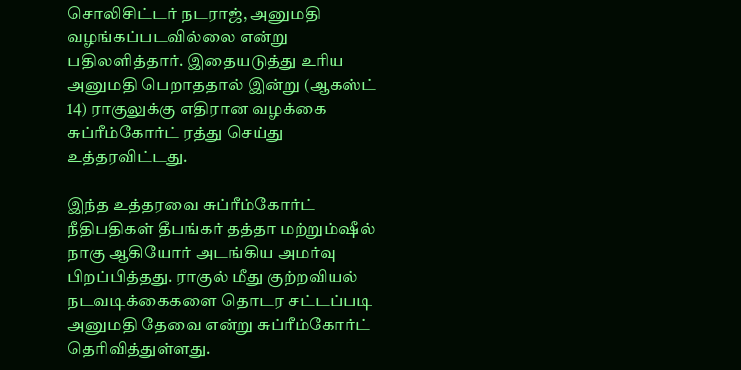சொலிசிட்டர் நடராஜ், அனுமதி வழங்கப்படவில்லை என்று பதிலளித்தார். இதையடுத்து உரிய அனுமதி பெறாததால் இன்று (ஆகஸ்ட் 14) ராகுலுக்கு எதிரான வழக்கை சுப்ரீம்கோர்ட் ரத்து செய்து உத்தரவிட்டது.

இந்த உத்தரவை சுப்ரீம்கோர்ட் நீதிபதிகள் தீபங்கர் தத்தா மற்றும்ஷீல் நாகு ஆகியோர் அடங்கிய அமர்வு பிறப்பித்தது. ராகுல் மீது குற்றவியல் நடவடிக்கைகளை தொடர சட்டப்படி அனுமதி தேவை என்று சுப்ரீம்கோர்ட் தெரிவித்துள்ளது.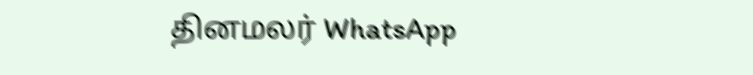தினமலர் WhatsApp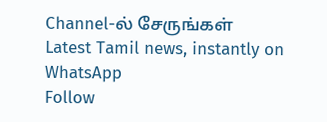Channel-ல் சேருங்கள்
Latest Tamil news, instantly on WhatsApp
Follow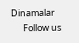Dinamalar
      Follow us